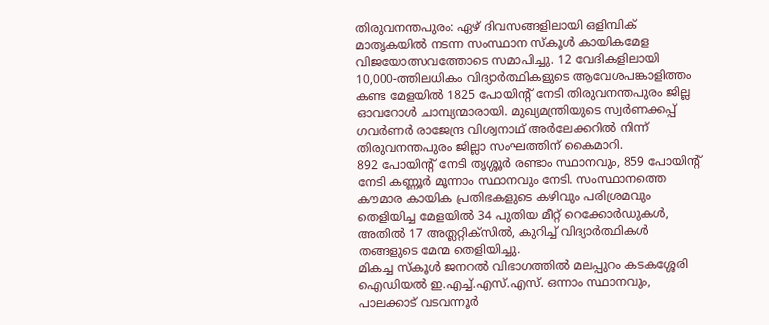തിരുവനന്തപുരം: ഏഴ് ദിവസങ്ങളിലായി ഒളിമ്പിക് മാതൃകയിൽ നടന്ന സംസ്ഥാന സ്കൂൾ കായികമേള വിജയോത്സവത്തോടെ സമാപിച്ചു. 12 വേദികളിലായി 10,000-ത്തിലധികം വിദ്യാർത്ഥികളുടെ ആവേശപങ്കാളിത്തം കണ്ട മേളയിൽ 1825 പോയിന്റ് നേടി തിരുവനന്തപുരം ജില്ല ഓവറോൾ ചാമ്പ്യന്മാരായി. മുഖ്യമന്ത്രിയുടെ സ്വർണക്കപ്പ് ഗവർണർ രാജേന്ദ്ര വിശ്വനാഥ് അർലേക്കറിൽ നിന്ന് തിരുവനന്തപുരം ജില്ലാ സംഘത്തിന് കൈമാറി.
892 പോയിന്റ് നേടി തൃശ്ശൂർ രണ്ടാം സ്ഥാനവും, 859 പോയിന്റ് നേടി കണ്ണൂർ മൂന്നാം സ്ഥാനവും നേടി. സംസ്ഥാനത്തെ കൗമാര കായിക പ്രതിഭകളുടെ കഴിവും പരിശ്രമവും തെളിയിച്ച മേളയിൽ 34 പുതിയ മീറ്റ് റെക്കോർഡുകൾ, അതിൽ 17 അത്ലറ്റിക്സിൽ, കുറിച്ച് വിദ്യാർത്ഥികൾ തങ്ങളുടെ മേന്മ തെളിയിച്ചു.
മികച്ച സ്കൂൾ ജനറൽ വിഭാഗത്തിൽ മലപ്പുറം കടകശ്ശേരി ഐഡിയൽ ഇ.എച്ച്.എസ്.എസ്. ഒന്നാം സ്ഥാനവും, പാലക്കാട് വടവന്നൂർ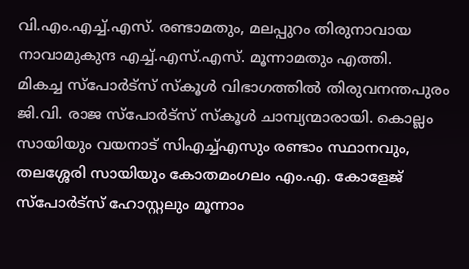വി.എം.എച്ച്.എസ്. രണ്ടാമതും, മലപ്പുറം തിരുനാവായ നാവാമുകുന്ദ എച്ച്.എസ്.എസ്. മൂന്നാമതും എത്തി.
മികച്ച സ്പോർട്സ് സ്കൂൾ വിഭാഗത്തിൽ തിരുവനന്തപുരം ജി.വി. രാജ സ്പോർട്സ് സ്കൂൾ ചാമ്പ്യന്മാരായി. കൊല്ലം സായിയും വയനാട് സിഎച്ച്എസും രണ്ടാം സ്ഥാനവും, തലശ്ശേരി സായിയും കോതമംഗലം എം.എ. കോളേജ് സ്പോർട്സ് ഹോസ്റ്റലും മൂന്നാം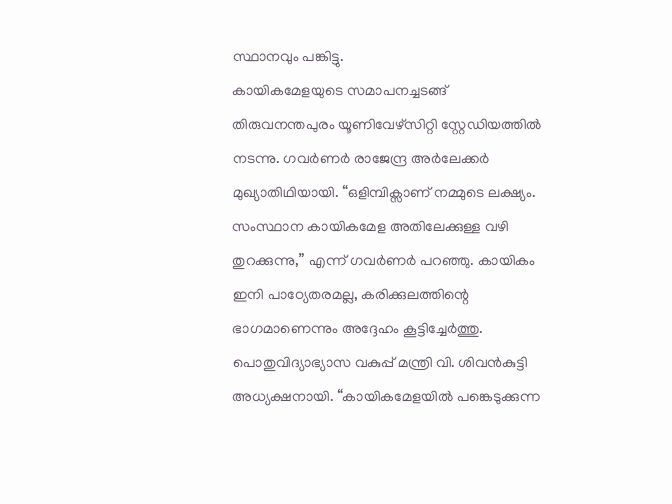സ്ഥാനവും പങ്കിട്ടു.
കായികമേളയുടെ സമാപനച്ചടങ്ങ് തിരുവനന്തപുരം യൂണിവേഴ്സിറ്റി സ്റ്റേഡിയത്തിൽ നടന്നു. ഗവർണർ രാജേന്ദ്ര അർലേക്കർ മുഖ്യാതിഥിയായി. “ഒളിമ്പിക്സാണ് നമ്മുടെ ലക്ഷ്യം. സംസ്ഥാന കായികമേള അതിലേക്കുള്ള വഴി തുറക്കുന്നു,” എന്ന് ഗവർണർ പറഞ്ഞു. കായികം ഇനി പാഠ്യേതരമല്ല, കരിക്കുലത്തിന്റെ ഭാഗമാണെന്നും അദ്ദേഹം കൂട്ടിച്ചേർത്തു.
പൊതുവിദ്യാഭ്യാസ വകുപ്പ് മന്ത്രി വി. ശിവൻകുട്ടി അധ്യക്ഷനായി. “കായികമേളയിൽ പങ്കെടുക്കുന്ന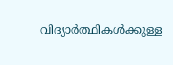വിദ്യാർത്ഥികൾക്കുള്ള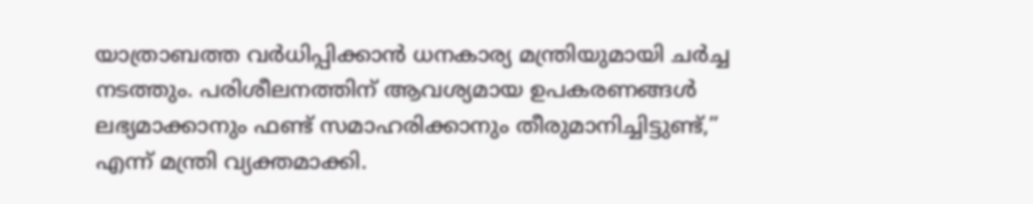യാത്രാബത്ത വർധിപ്പിക്കാൻ ധനകാര്യ മന്ത്രിയുമായി ചർച്ച നടത്തും. പരിശീലനത്തിന് ആവശ്യമായ ഉപകരണങ്ങൾ ലഭ്യമാക്കാനും ഫണ്ട് സമാഹരിക്കാനും തീരുമാനിച്ചിട്ടുണ്ട്,” എന്ന് മന്ത്രി വ്യക്തമാക്കി.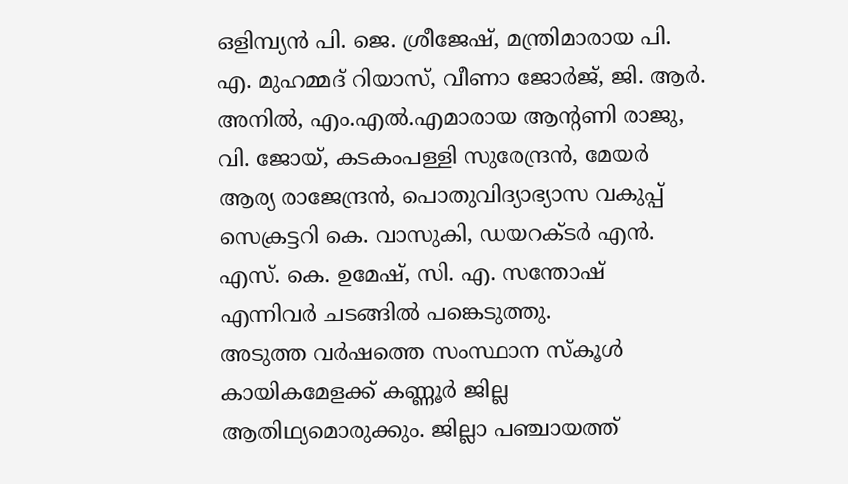ഒളിമ്പ്യൻ പി. ജെ. ശ്രീജേഷ്, മന്ത്രിമാരായ പി. എ. മുഹമ്മദ് റിയാസ്, വീണാ ജോർജ്, ജി. ആർ. അനിൽ, എം.എൽ.എമാരായ ആന്റണി രാജു, വി. ജോയ്, കടകംപള്ളി സുരേന്ദ്രൻ, മേയർ ആര്യ രാജേന്ദ്രൻ, പൊതുവിദ്യാഭ്യാസ വകുപ്പ് സെക്രട്ടറി കെ. വാസുകി, ഡയറക്ടർ എൻ. എസ്. കെ. ഉമേഷ്, സി. എ. സന്തോഷ് എന്നിവർ ചടങ്ങിൽ പങ്കെടുത്തു.
അടുത്ത വർഷത്തെ സംസ്ഥാന സ്കൂൾ കായികമേളക്ക് കണ്ണൂർ ജില്ല ആതിഥ്യമൊരുക്കും. ജില്ലാ പഞ്ചായത്ത്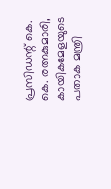പ്രസിഡന്റ് കെ. കെ. രത്നകുമാരി, കായികമേളയുടെ പതാക മന്ത്രി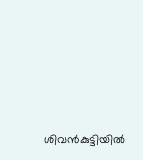ശിവൻകുട്ടിയിൽ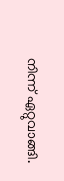നിന്ന് ഏറ്റുവാങ്ങി.